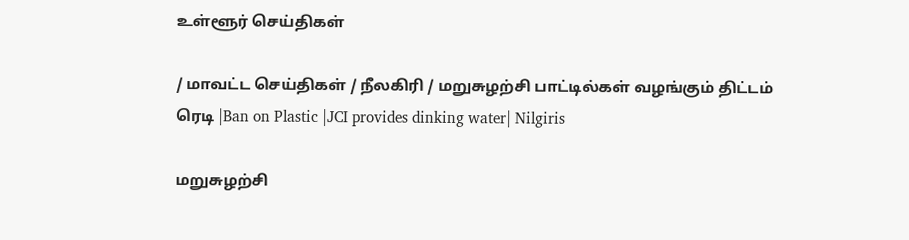உள்ளூர் செய்திகள்

/ மாவட்ட செய்திகள் / நீலகிரி / மறுசுழற்சி பாட்டில்கள் வழங்கும் திட்டம் ரெடி |Ban on Plastic |JCI provides dinking water| Nilgiris

மறுசுழற்சி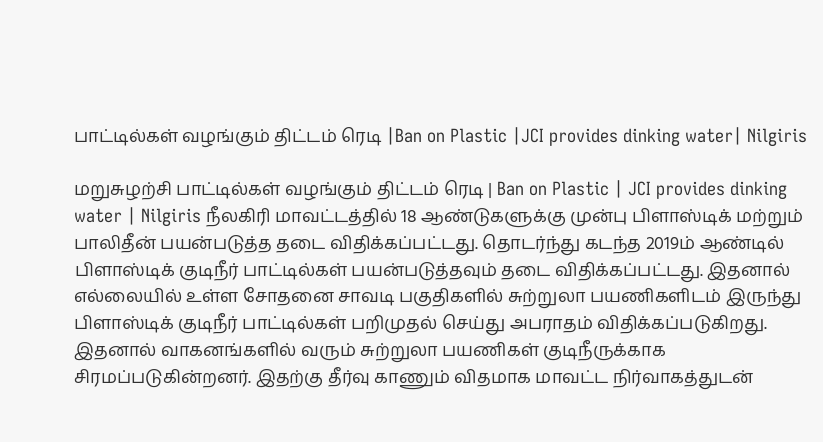பாட்டில்கள் வழங்கும் திட்டம் ரெடி |Ban on Plastic |JCI provides dinking water| Nilgiris

மறுசுழற்சி பாட்டில்கள் வழங்கும் திட்டம் ரெடி | Ban on Plastic | JCI provides dinking water | Nilgiris நீலகிரி மாவட்டத்தில் 18 ஆண்டுகளுக்கு முன்பு பிளாஸ்டிக் மற்றும் பாலிதீன் பயன்படுத்த தடை விதிக்கப்பட்டது. தொடர்ந்து கடந்த 2019ம் ஆண்டில் பிளாஸ்டிக் குடிநீர் பாட்டில்கள் பயன்படுத்தவும் தடை விதிக்கப்பட்டது. இதனால் எல்லையில் உள்ள சோதனை சாவடி பகுதிகளில் சுற்றுலா பயணிகளிடம் இருந்து பிளாஸ்டிக் குடிநீர் பாட்டில்கள் பறிமுதல் செய்து அபராதம் விதிக்கப்படுகிறது. இதனால் வாகனங்களில் வரும் சுற்றுலா பயணிகள் குடிநீருக்காக சிரமப்படுகின்றனர். இதற்கு தீர்வு காணும் விதமாக மாவட்ட நிர்வாகத்துடன்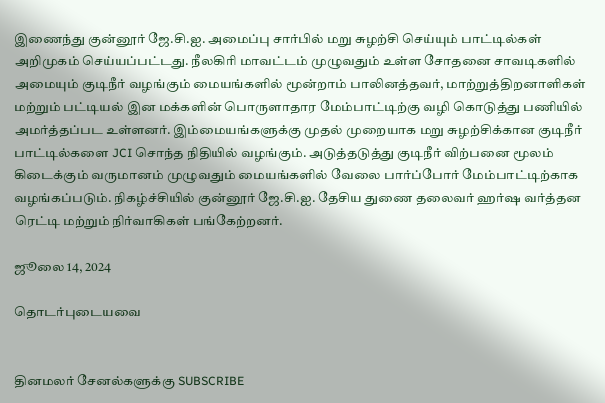இணைந்து குன்னூர் ஜே.சி.ஐ. அமைப்பு சார்பில் மறு சுழற்சி செய்யும் பாட்டில்கள் அறிமுகம் செய்யப்பட்டது. நீலகிரி மாவட்டம் முழுவதும் உள்ள சோதனை சாவடிகளில் அமையும் குடிநீர் வழங்கும் மையங்களில் மூன்றாம் பாலினத்தவர், மாற்றுத்திறனாளிகள் மற்றும் பட்டியல் இன மக்களின் பொருளாதார மேம்பாட்டிற்கு வழி கொடுத்து பணியில் அமர்த்தப்பட உள்ளனர். இம்மையங்களுக்கு முதல் முறையாக மறு சுழற்சிக்கான குடிநீர் பாட்டில்களை JCI சொந்த நிதியில் வழங்கும். அடுத்தடுத்து குடிநீர் விற்பனை மூலம் கிடைக்கும் வருமானம் முழுவதும் மையங்களில் வேலை பார்ப்போர் மேம்பாட்டிற்காக வழங்கப்படும். நிகழ்ச்சியில் குன்னூர் ஜே.சி.ஐ. தேசிய துணை தலைவர் ஹர்ஷ வர்த்தன ரெட்டி மற்றும் நிர்வாகிகள் பங்கேற்றனர்.

ஜூலை 14, 2024

தொடர்புடையவை


தினமலர் சேனல்களுக்கு SUBSCRIBE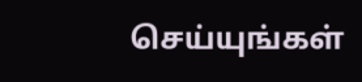செய்யுங்கள்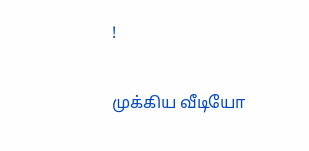!

முக்கிய வீடியோ